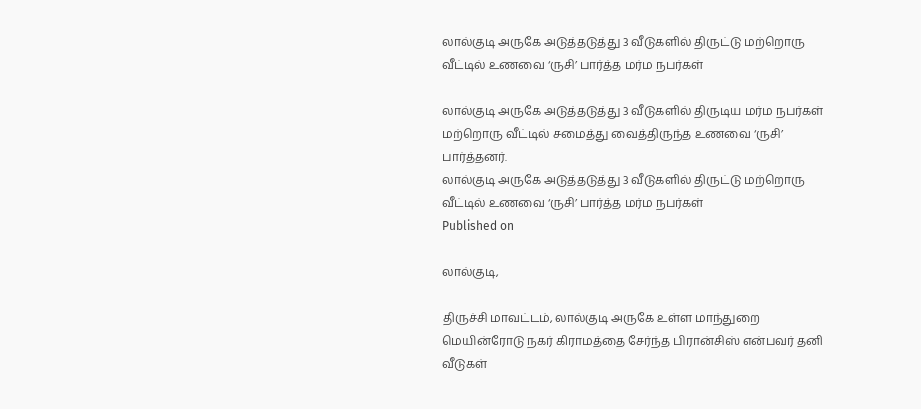லால்குடி அருகே அடுத்தடுத்து 3 வீடுகளில் திருட்டு மற்றொரு வீட்டில் உணவை ‘ருசி’ பார்த்த மர்ம நபர்கள்

லால்குடி அருகே அடுத்தடுத்து 3 வீடுகளில் திருடிய மர்ம நபர்கள் மற்றொரு வீட்டில் சமைத்து வைத்திருந்த உணவை ‘ருசி’ பார்த்தனர்.
லால்குடி அருகே அடுத்தடுத்து 3 வீடுகளில் திருட்டு மற்றொரு வீட்டில் உணவை ‘ருசி’ பார்த்த மர்ம நபர்கள்
Published on

லால்குடி,

திருச்சி மாவட்டம், லால்குடி அருகே உள்ள மாந்துறை மெயின்ரோடு நகர் கிராமத்தை சேர்ந்த பிரான்சிஸ் என்பவர் தனி வீடுகள்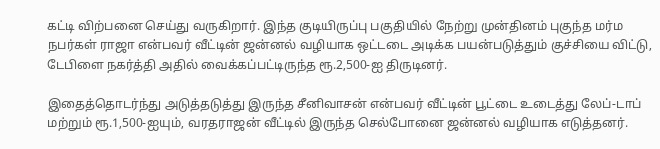கட்டி விற்பனை செய்து வருகிறார். இந்த குடியிருப்பு பகுதியில் நேற்று முன்தினம் புகுந்த மர்ம நபர்கள் ராஜா என்பவர் வீட்டின் ஜன்னல் வழியாக ஒட்டடை அடிக்க பயன்படுத்தும் குச்சியை விட்டு, டேபிளை நகர்த்தி அதில் வைக்கப்பட்டிருந்த ரூ.2,500-ஐ திருடினர்.

இதைத்தொடர்ந்து அடுத்தடுத்து இருந்த சீனிவாசன் என்பவர் வீட்டின் பூட்டை உடைத்து லேப்-டாப் மற்றும் ரூ.1,500-ஐயும், வரதராஜன் வீட்டில் இருந்த செல்போனை ஜன்னல் வழியாக எடுத்தனர்.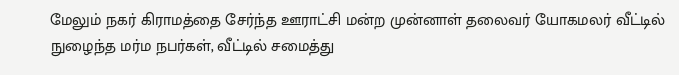மேலும் நகர் கிராமத்தை சேர்ந்த ஊராட்சி மன்ற முன்னாள் தலைவர் யோகமலர் வீட்டில் நுழைந்த மர்ம நபர்கள், வீட்டில் சமைத்து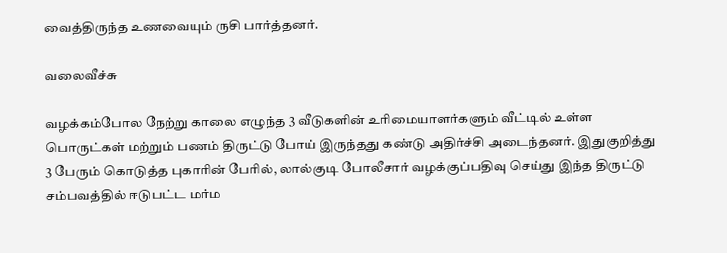வைத்திருந்த உணவையும் ருசி பார்த்தனர்.

வலைவீச்சு

வழக்கம்போல நேற்று காலை எழுந்த 3 வீடுகளின் உரிமையாளர்களும் வீட்டில் உள்ள பொருட்கள் மற்றும் பணம் திருட்டு போய் இருந்தது கண்டு அதிர்ச்சி அடைந்தனர். இதுகுறித்து 3 பேரும் கொடுத்த புகாரின் பேரில், லால்குடி போலீசார் வழக்குப்பதிவு செய்து இந்த திருட்டு சம்பவத்தில் ஈடுபட்ட மர்ம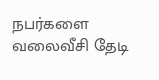நபர்களை வலைவீசி தேடி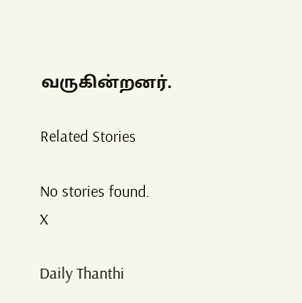வருகின்றனர்.

Related Stories

No stories found.
X

Daily Thanthi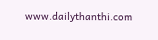www.dailythanthi.com